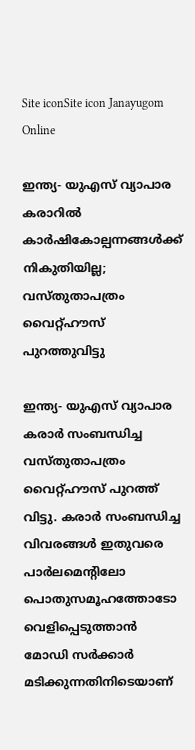Site iconSite icon Janayugom Online

ഇന്ത്യ- യുഎസ് വ്യാപാര കരാറില്‍ കാര്‍ഷികോല്പന്നങ്ങള്‍ക്ക് നികുതിയില്ല; വസ്തുതാപത്രം വൈറ്റ്ഹൗസ് പുറത്തുവിട്ടു

ഇന്ത്യ- യുഎസ് വ്യാപാര കരാര്‍ സംബന്ധിച്ച വസ്തുതാപത്രം വൈറ്റ്ഹൗസ് പുറത്ത് വിട്ടു. കരാര്‍ സംബന്ധിച്ച വിവരങ്ങള്‍ ഇതുവരെ പാര്‍ലമെന്റിലോ പൊതുസമൂഹത്തോടോ വെളിപ്പെടുത്താന്‍ മോഡി സര്‍ക്കാര്‍ മടിക്കുന്നതിനിടെയാണ്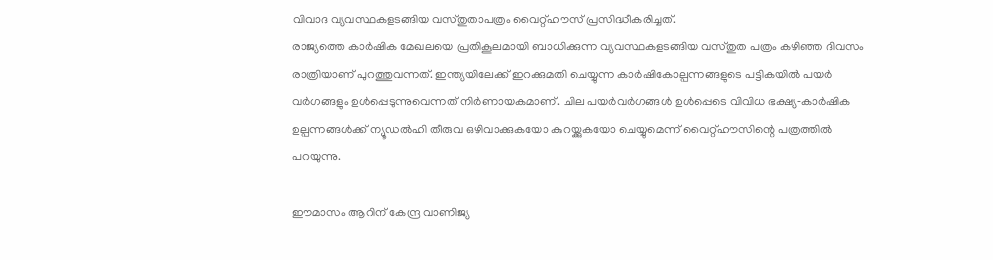വിവാദ വ്യവസ്ഥകളടങ്ങിയ വസ്തുതാപത്രം വൈറ്റ്ഹൗസ് പ്രസിദ്ധീകരിച്ചത്.
രാജ്യത്തെ കാര്‍ഷിക മേഖലയെ പ്രതികൂലമായി ബാധിക്കുന്ന വ്യവസ്ഥകളടങ്ങിയ വസ്തുത പത്രം കഴിഞ്ഞ ദിവസം രാത്രിയാണ് പുറത്തുവന്നത്. ഇന്ത്യയിലേക്ക് ഇറക്കുമതി ചെയ്യുന്ന കാര്‍ഷികോല്പന്നങ്ങളുടെ പട്ടികയില്‍ പയര്‍ വര്‍ഗങ്ങളും ഉള്‍പ്പെടുന്നുവെന്നത് നിര്‍ണായകമാണ്. ചില പയർവർഗങ്ങൾ ഉൾപ്പെടെ വിവിധ ഭക്ഷ്യ‑കാർഷിക ഉല്പന്നങ്ങള്‍ക്ക് ന്യൂഡൽഹി തീരുവ ഒഴിവാക്കുകയോ കുറയ്ക്കുകയോ ചെയ്യുമെന്ന് വൈറ്റ്ഹൗസിന്റെ പത്രത്തില്‍ പറയുന്നു.

ഈമാസം ആറിന് കേന്ദ്ര വാണിജ്യ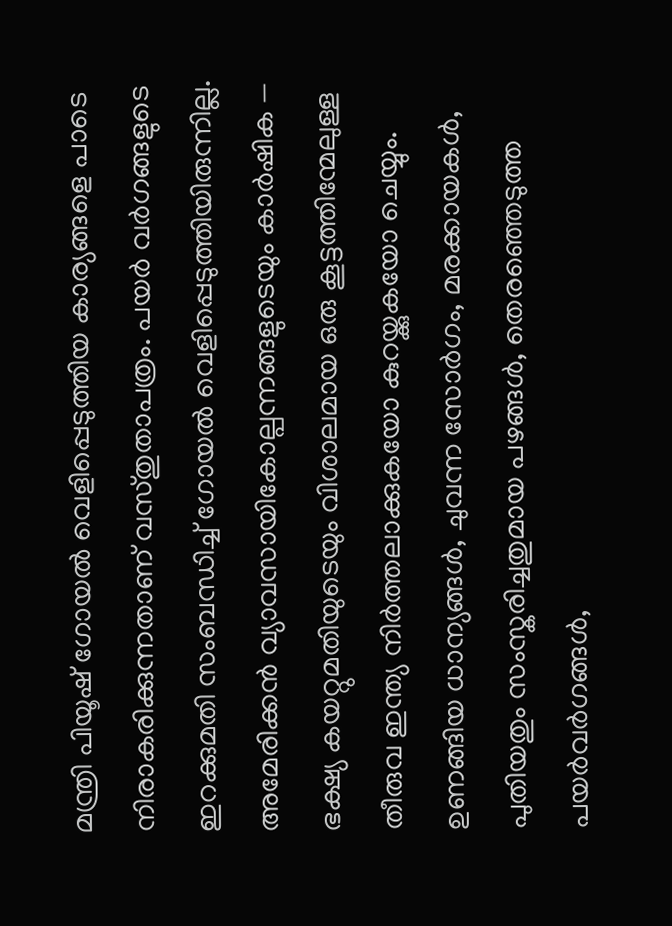മന്ത്രി പിയൂഷ് ഗോയല്‍ വെളിപ്പെടുത്തിയ കാര്യങ്ങളെ പാടെ നിരാകരിക്കുന്നതാണ് വസ്തുതാപത്രം. പയര്‍ വര്‍ഗങ്ങളുടെ ഇറക്കുമതി സംബന്ധിച്ച് ഗോയല്‍ വെളിപ്പെടുത്തിയിരുന്നില്ല. അമേരിക്കൻ വ്യാവസായികോല്പന്നങ്ങളുടെയും കാർഷിക — ഭക്ഷ്യ കയറ്റുമതിയുടെയും വിശാലമായ ഒരു കൂട്ടത്തിന്മേലുള്ള തീരുവ ഇന്ത്യ നിർത്തലാക്കുകയോ കുറയ്ക്കുകയോ ചെയ്യും. ഉണങ്ങിയ ധാന്യങ്ങൾ, ചുവന്ന സോർഗം, മരക്കായകൾ, പുതിയതും സംസ്കരിച്ചതുമായ പഴങ്ങൾ, തെരഞ്ഞെടുത്ത പയർവർഗങ്ങൾ,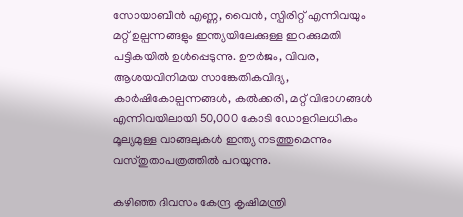സോയാബീൻ എണ്ണ, വൈൻ, സ്പിരിറ്റ് എന്നിവയും മറ്റ് ഉല്പന്നങ്ങളും ഇന്ത്യയിലേക്കുള്ള ഇറക്കുമതി പട്ടികയിൽ ഉൾപ്പെടുന്നു. ഊർജം, വിവര, ആശയവിനിമയ സാങ്കേതികവിദ്യ, കാർഷികോല്പന്നങ്ങൾ, കൽക്കരി, മറ്റ് വിഭാഗങ്ങൾ എന്നിവയിലായി 50,000 കോടി ഡോളറിലധികം മൂല്യമുള്ള വാങ്ങലുകൾ ഇന്ത്യ നടത്തുമെന്നും വസ്തുതാപത്രത്തില്‍ പറയുന്നു.

കഴിഞ്ഞ ദിവസം കേന്ദ്ര കൃഷിമന്ത്രി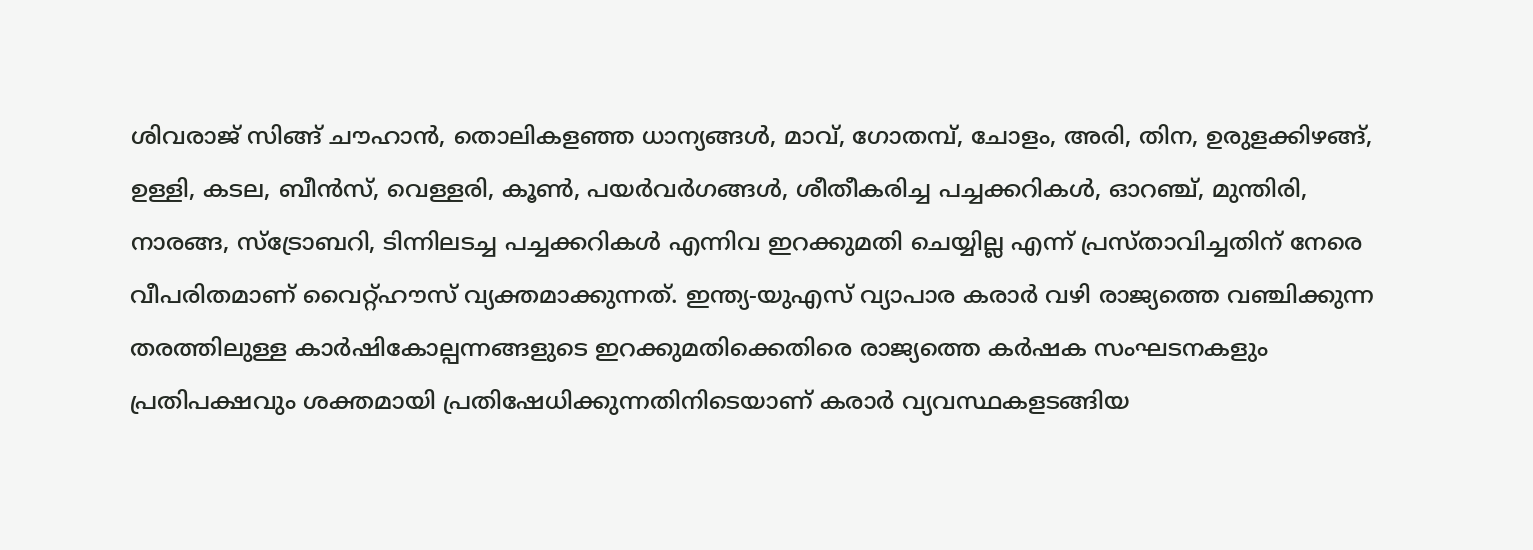ശിവരാജ് സിങ്ങ് ചൗഹാന്‍, തൊലികളഞ്ഞ ധാന്യങ്ങൾ, മാവ്, ഗോതമ്പ്, ചോളം, അരി, തിന, ഉരുളക്കിഴങ്ങ്, ഉള്ളി, കടല, ബീൻസ്, വെള്ളരി, കൂൺ, പയർവർഗങ്ങൾ, ശീതീകരിച്ച പച്ചക്കറികൾ, ഓറഞ്ച്, മുന്തിരി, നാരങ്ങ, സ്ട്രോബറി, ടിന്നിലടച്ച പച്ചക്കറികൾ എന്നിവ ‌ഇറക്കുമതി ചെയ്യില്ല എന്ന് പ്രസ്താവിച്ചതിന് നേരെ വീപരിതമാണ് വൈറ്റ്ഹൗസ് വ്യക്തമാക്കുന്നത്. ഇന്ത്യ‑യുഎസ് വ്യാപാര കരാര്‍ വഴി രാജ്യത്തെ വഞ്ചിക്കുന്ന തരത്തിലുള്ള കാര്‍ഷികോല്പന്നങ്ങളുടെ ഇറക്കുമതിക്കെതിരെ രാജ്യത്തെ കര്‍ഷക സംഘടനകളും പ്രതിപക്ഷവും ശക്തമായി പ്രതിഷേധിക്കുന്നതിനിടെയാണ് കരാര്‍ വ്യവസ്ഥകളടങ്ങിയ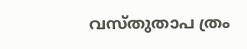വസ്തുതാപ ത്രം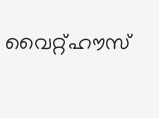വൈറ്റ്ഹൗസ്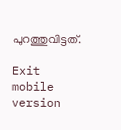പുറത്തുവിട്ടത്.

Exit mobile version